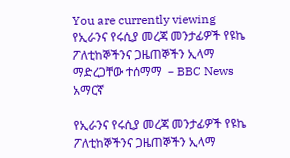You are currently viewing የኢራንና የሩሲያ መረጃ መንታፊዎች የዩኬ ፖለቲከኞችንና ጋዜጠኞችን ኢላማ ማድረጋቸው ተሰማማ  – BBC News አማርኛ

የኢራንና የሩሲያ መረጃ መንታፊዎች የዩኬ ፖለቲከኞችንና ጋዜጠኞችን ኢላማ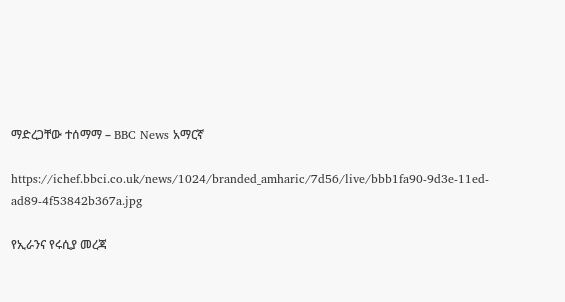ማድረጋቸው ተሰማማ – BBC News አማርኛ

https://ichef.bbci.co.uk/news/1024/branded_amharic/7d56/live/bbb1fa90-9d3e-11ed-ad89-4f53842b367a.jpg

የኢራንና የሩሲያ መረጃ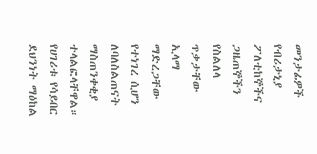መንታፊዎች የብሪታኒያ ፖለቲከኞችና ጋዜጠኞችን የስልለላ ጥቃታቸው ኢላማ ማድረጋቸው የተነገረ ሲሆን ለባለስልጠናት ማስጠንቀቂያ ተላልፎላቸዋል።
የሀገሪቱ የሳይበር ደህንነት ማዕከል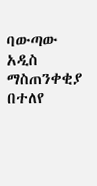ባውጣው አዲስ ማስጠንቀቂያ በተለየ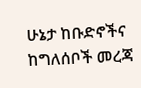ሁኔታ ከቡድኖችና ከግለሰቦች መረጃ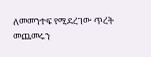ለመመንተፍ የሚደረገው ጥረት መጨመሩን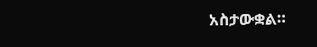አስታውቋል።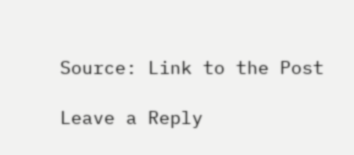Source: Link to the Post

Leave a Reply